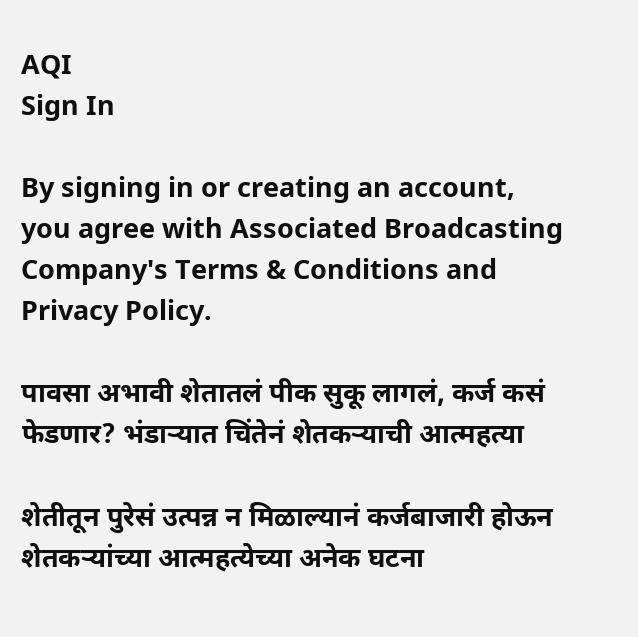AQI
Sign In

By signing in or creating an account, you agree with Associated Broadcasting Company's Terms & Conditions and Privacy Policy.

पावसा अभावी शेतातलं पीक सुकू लागलं, कर्ज कसं फेडणार? भंडाऱ्यात चिंतेनं शेतकऱ्याची आत्महत्या

शेतीतून पुरेसं उत्पन्न न मिळाल्यानं कर्जबाजारी होऊन शेतकऱ्यांच्या आत्महत्येच्या अनेक घटना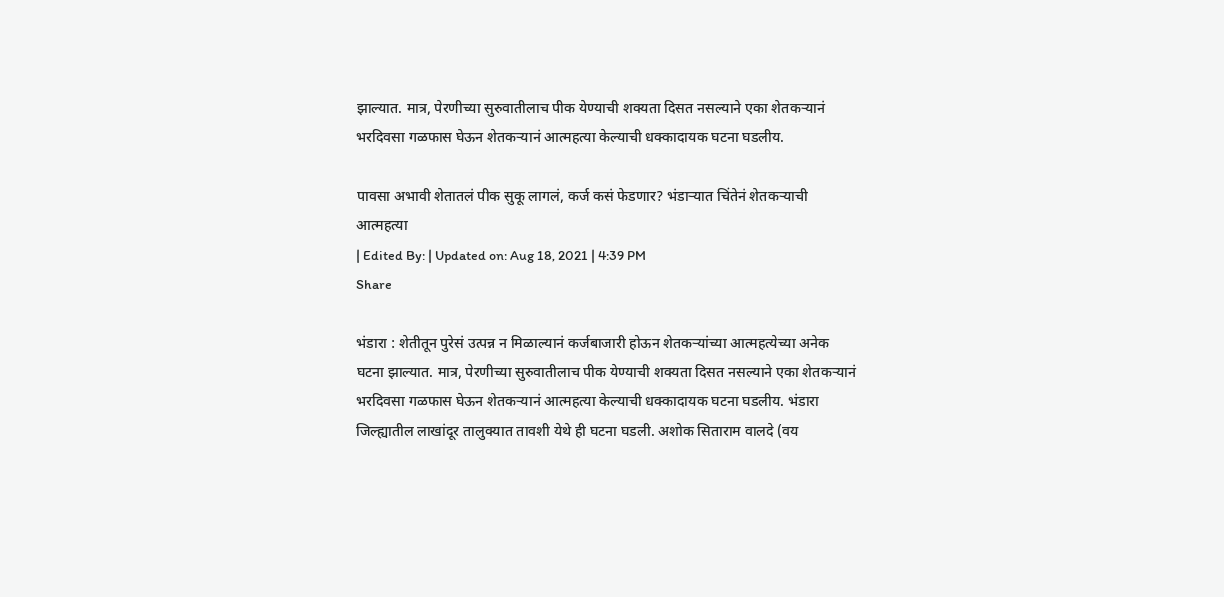झाल्यात. मात्र, पेरणीच्या सुरुवातीलाच पीक येण्याची शक्यता दिसत नसल्याने एका शेतकऱ्यानं भरदिवसा गळफास घेऊन शेतकऱ्यानं आत्महत्या केल्याची धक्कादायक घटना घडलीय.

पावसा अभावी शेतातलं पीक सुकू लागलं, कर्ज कसं फेडणार? भंडाऱ्यात चिंतेनं शेतकऱ्याची आत्महत्या
| Edited By: | Updated on: Aug 18, 2021 | 4:39 PM
Share

भंडारा : शेतीतून पुरेसं उत्पन्न न मिळाल्यानं कर्जबाजारी होऊन शेतकऱ्यांच्या आत्महत्येच्या अनेक घटना झाल्यात. मात्र, पेरणीच्या सुरुवातीलाच पीक येण्याची शक्यता दिसत नसल्याने एका शेतकऱ्यानं भरदिवसा गळफास घेऊन शेतकऱ्यानं आत्महत्या केल्याची धक्कादायक घटना घडलीय. भंडारा जिल्ह्यातील लाखांदूर तालुक्यात तावशी येथे ही घटना घडली. अशोक सिताराम वालदे (वय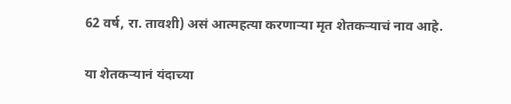62 वर्ष, रा. तावशी) असं आत्महत्या करणाऱ्या मृत शेतकऱ्याचं नाव आहे.

या शेतकऱ्यानं यंदाच्या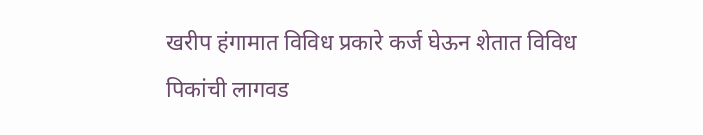खरीप हंगामात विविध प्रकारे कर्ज घेऊन शेतात विविध पिकांची लागवड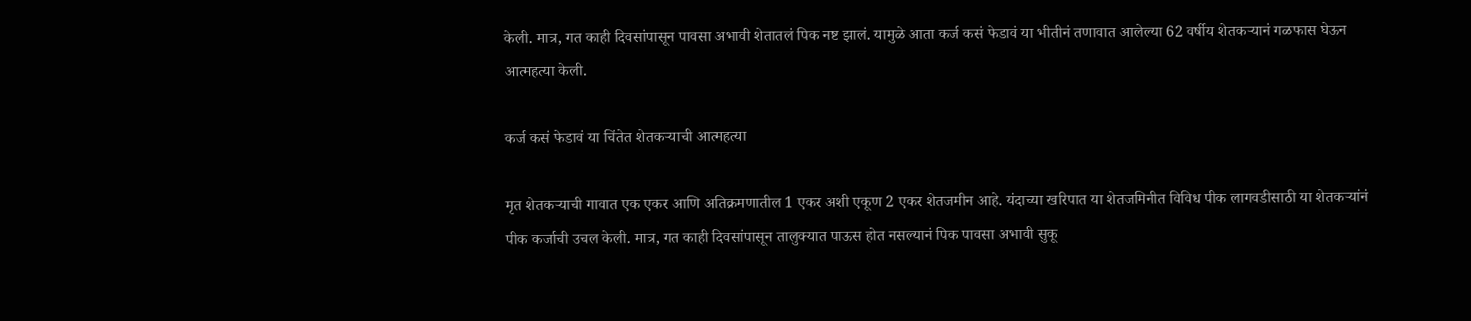केली. मात्र, गत काही दिवसांपासून पावसा अभावी शेतातलं पिक नष्ट झालं. यामुळे आता कर्ज कसं फेडावं या भीतीनं तणावात आलेल्या 62 वर्षीय शेतकऱ्यानं गळफास घेऊन आत्महत्या केली.

कर्ज कसं फेडावं या चिंतेत शेतकऱ्याची आत्महत्या

मृत शेतकऱ्याची गावात एक एकर आणि अतिक्रमणातील 1 एकर अशी एकूण 2 एकर शेतजमीन आहे. यंदाच्या खरिपात या शेतजमिनीत विविध पीक लागवडीसाठी या शेतकऱ्यांनं पीक कर्जाची उचल केली. मात्र, गत काही दिवसांपासून तालुक्यात पाऊस होत नसल्यानं पिक पावसा अभावी सुकू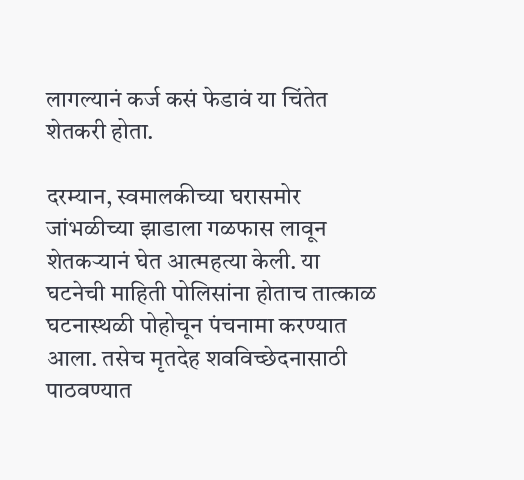लागल्यानं कर्ज कसं फेडावं या चिंतेत शेतकरी होता.

दरम्यान, स्वमालकीच्या घरासमोर जांभळीच्या झाडाला गळफास लावून शेतकऱ्यानं घेत आत्महत्या केली. या घटनेची माहिती पोलिसांना होताच तात्काळ घटनास्थळी पोहोचून पंचनामा करण्यात आला. तसेच मृतदेह शवविच्छेदनासाठी पाठवण्यात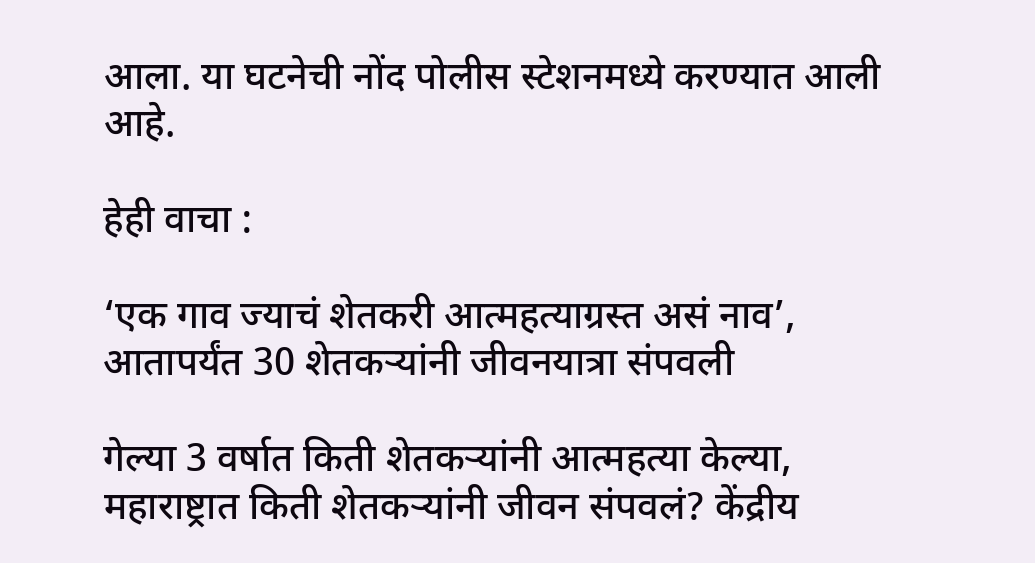आला. या घटनेची नोंद पोलीस स्टेशनमध्ये करण्यात आली आहे.

हेही वाचा :

‘एक गाव ज्याचं शेतकरी आत्महत्याग्रस्त असं नाव’, आतापर्यंत 30 शेतकऱ्यांनी जीवनयात्रा संपवली

गेल्या 3 वर्षात किती शेतकऱ्यांनी आत्महत्या केल्या, महाराष्ट्रात किती शेतकऱ्यांनी जीवन संपवलं? केंद्रीय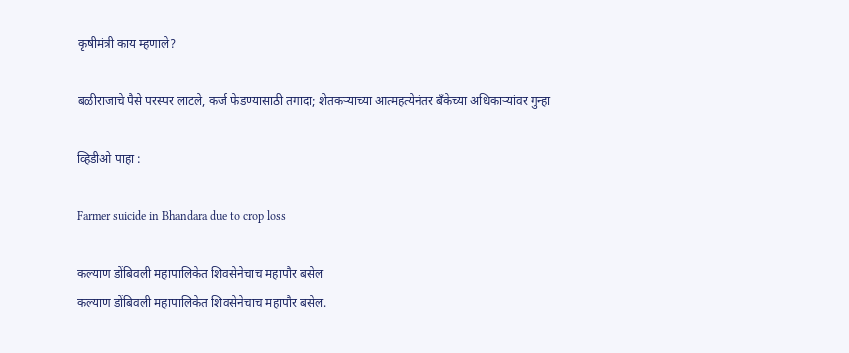कृषीमंत्री काय म्हणाले?

बळीराजाचे पैसे परस्पर लाटले, कर्ज फेडण्यासाठी तगादा; शेतकऱ्याच्या आत्महत्येनंतर बँकेच्या अधिकाऱ्यांवर गुन्हा

व्हिडीओ पाहा :

Farmer suicide in Bhandara due to crop loss

कल्याण डोंबिवली महापालिकेत शिवसेनेचाच महापौर बसेल
कल्याण डोंबिवली महापालिकेत शिवसेनेचाच महापौर बसेल.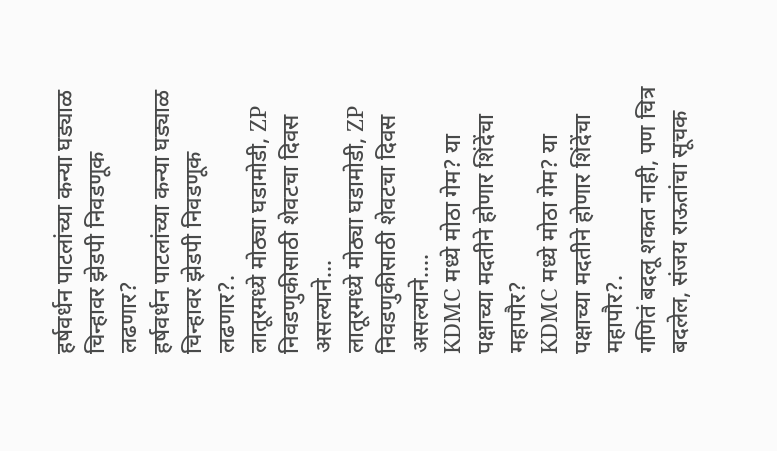हर्षवर्धन पाटलांच्या कन्या घड्याळ चिन्हावर झेडपी निवडणूक लढणार?
हर्षवर्धन पाटलांच्या कन्या घड्याळ चिन्हावर झेडपी निवडणूक लढणार?.
लातूरमध्ये मोठ्या घडामोडी, ZP निवडणुकीसाठी शेवटचा दिवस असल्याने...
लातूरमध्ये मोठ्या घडामोडी, ZP निवडणुकीसाठी शेवटचा दिवस असल्याने....
KDMC मध्ये मोठा गेम? या पक्षाच्या मदतीने होणार शिंदेंचा महापौर?
KDMC मध्ये मोठा गेम? या पक्षाच्या मदतीने होणार शिंदेंचा महापौर?.
गणितं बदलू शकत नाही, पण चित्र बदलेल, संजय राऊतांचा सूचक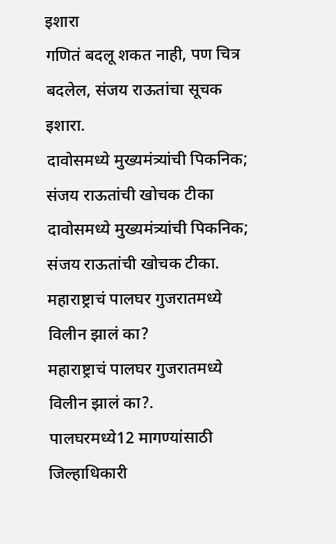इशारा
गणितं बदलू शकत नाही, पण चित्र बदलेल, संजय राऊतांचा सूचक इशारा.
दावोसमध्ये मुख्यमंत्र्यांची पिकनिक; संजय राऊतांची खोचक टीका
दावोसमध्ये मुख्यमंत्र्यांची पिकनिक; संजय राऊतांची खोचक टीका.
महाराष्ट्राचं पालघर गुजरातमध्ये विलीन झालं का?
महाराष्ट्राचं पालघर गुजरातमध्ये विलीन झालं का?.
पालघरमध्ये12 मागण्यांसाठी जिल्हाधिकारी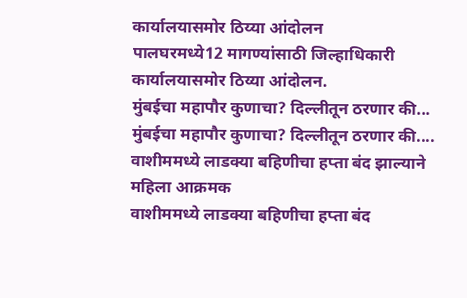कार्यालयासमोर ठिय्या आंदोलन
पालघरमध्ये12 मागण्यांसाठी जिल्हाधिकारी कार्यालयासमोर ठिय्या आंदोलन.
मुंबईचा महापौर कुणाचा? दिल्लीतून ठरणार की...
मुंबईचा महापौर कुणाचा? दिल्लीतून ठरणार की....
वाशीममध्ये लाडक्या बहिणीचा हप्ता बंद झाल्याने महिला आक्रमक
वाशीममध्ये लाडक्या बहिणीचा हप्ता बंद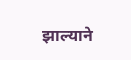झाल्याने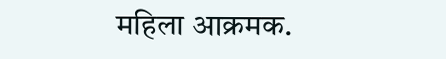महिला आक्रमक.